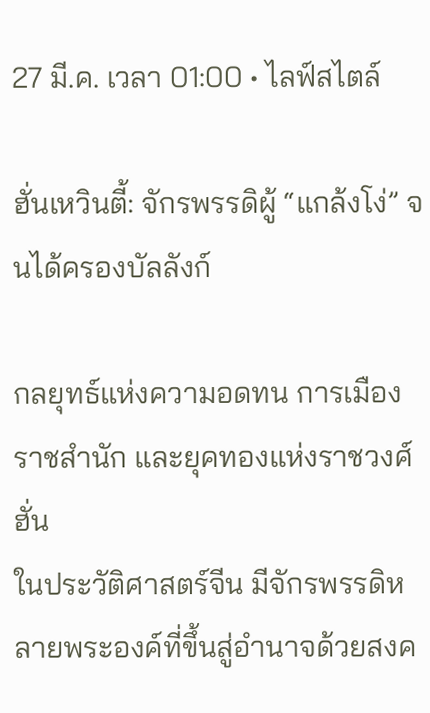27 มี.ค. เวลา 01:00 • ไลฟ์สไตล์

ฮั่นเหวินตี้: จักรพรรดิผู้ “แกล้งโง่” จนได้ครองบัลลังก์

กลยุทธ์แห่งความอดทน การเมืองราชสำนัก และยุคทองแห่งราชวงศ์ฮั่น
ในประวัติศาสตร์จีน มีจักรพรรดิหลายพระองค์ที่ขึ้นสู่อำนาจด้วยสงค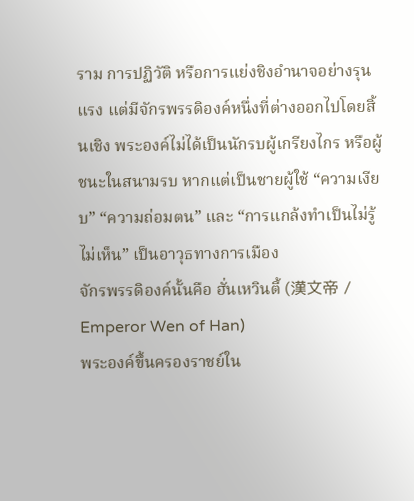ราม การปฏิวัติ หรือการแย่งชิงอำนาจอย่างรุนแรง แต่มีจักรพรรดิองค์หนึ่งที่ต่างออกไปโดยสิ้นเชิง พระองค์ไม่ได้เป็นนักรบผู้เกรียงไกร หรือผู้ชนะในสนามรบ หากแต่เป็นชายผู้ใช้ “ความเงียบ” “ความถ่อมตน” และ “การแกล้งทำเป็นไม่รู้ไม่เห็น” เป็นอาวุธทางการเมือง
จักรพรรดิองค์นั้นคือ ฮั่นเหวินตี้ (漢文帝 / Emperor Wen of Han)
พระองค์ขึ้นครองราชย์ใน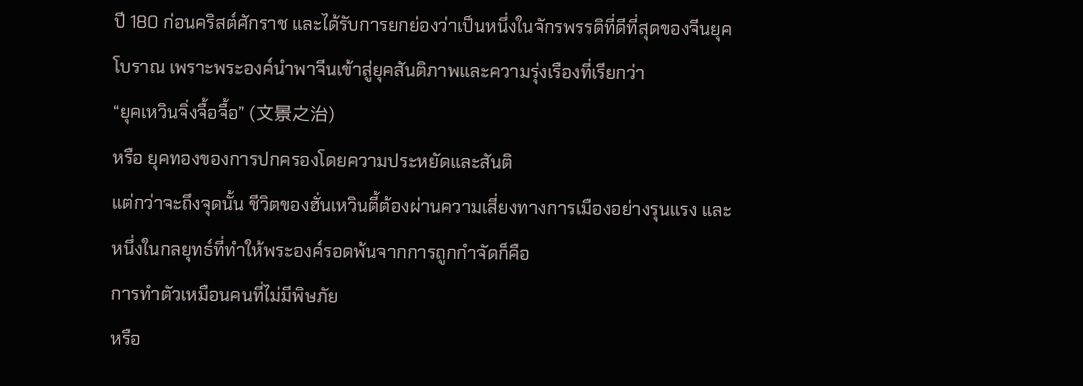ปี 180 ก่อนคริสต์ศักราช และได้รับการยกย่องว่าเป็นหนึ่งในจักรพรรดิที่ดีที่สุดของจีนยุคโบราณ เพราะพระองค์นำพาจีนเข้าสู่ยุคสันติภาพและความรุ่งเรืองที่เรียกว่า
“ยุคเหวินจิ่งจื้อจื้อ” (文景之治)
หรือ ยุคทองของการปกครองโดยความประหยัดและสันติ
แต่กว่าจะถึงจุดนั้น ชีวิตของฮั่นเหวินตี้ต้องผ่านความเสี่ยงทางการเมืองอย่างรุนแรง และหนึ่งในกลยุทธ์ที่ทำให้พระองค์รอดพ้นจากการถูกกำจัดก็คือ
การทำตัวเหมือนคนที่ไม่มีพิษภัย
หรือ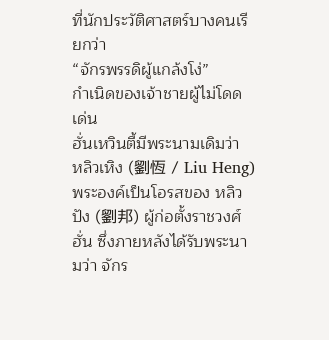ที่นักประวัติศาสตร์บางคนเรียกว่า
“จักรพรรดิผู้แกล้งโง่”
กำเนิดของเจ้าชายผู้ไม่โดดเด่น
ฮั่นเหวินตี้มีพระนามเดิมว่า
หลิวเหิง (劉恆 / Liu Heng)
พระองค์เป็นโอรสของ หลิวปัง (劉邦) ผู้ก่อตั้งราชวงศ์ฮั่น ซึ่งภายหลังได้รับพระนามว่า จักร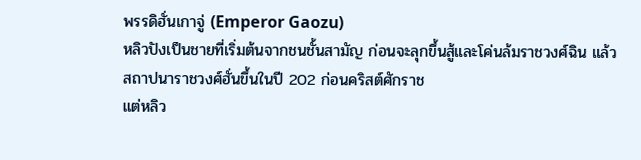พรรดิฮั่นเกาจู่ (Emperor Gaozu)
หลิวปังเป็นชายที่เริ่มต้นจากชนชั้นสามัญ ก่อนจะลุกขึ้นสู้และโค่นล้มราชวงศ์ฉิน แล้วสถาปนาราชวงศ์ฮั่นขึ้นในปี 202 ก่อนคริสต์ศักราช
แต่หลิว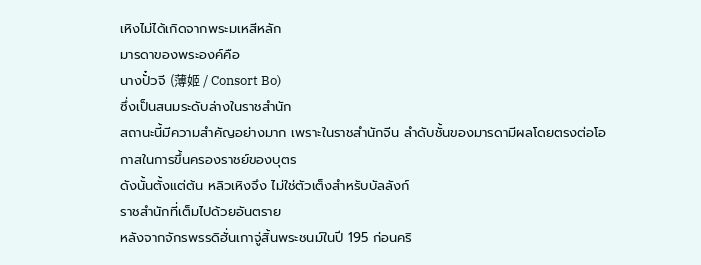เหิงไม่ได้เกิดจากพระมเหสีหลัก
มารดาของพระองค์คือ
นางปั๋วจี (薄姬 / Consort Bo)
ซึ่งเป็นสนมระดับล่างในราชสำนัก
สถานะนี้มีความสำคัญอย่างมาก เพราะในราชสำนักจีน ลำดับชั้นของมารดามีผลโดยตรงต่อโอกาสในการขึ้นครองราชย์ของบุตร
ดังนั้นตั้งแต่ต้น หลิวเหิงจึง ไม่ใช่ตัวเต็งสำหรับบัลลังก์
ราชสำนักที่เต็มไปด้วยอันตราย
หลังจากจักรพรรดิฮั่นเกาจู่สิ้นพระชนม์ในปี 195 ก่อนคริ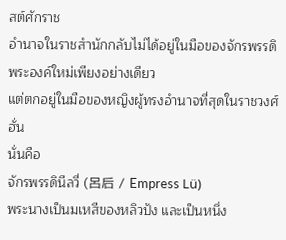สต์ศักราช
อำนาจในราชสำนักกลับไม่ได้อยู่ในมือของจักรพรรดิพระองค์ใหม่เพียงอย่างเดียว
แต่ตกอยู่ในมือของหญิงผู้ทรงอำนาจที่สุดในราชวงศ์ฮั่น
นั่นคือ
จักรพรรดินีลวี่ (呂后 / Empress Lü)
พระนางเป็นมเหสีของหลิวปัง และเป็นหนึ่ง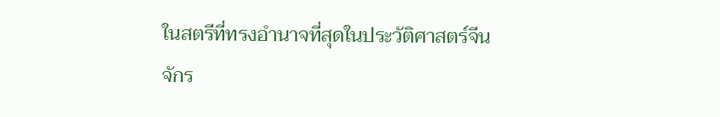ในสตรีที่ทรงอำนาจที่สุดในประวัติศาสตร์จีน
จักร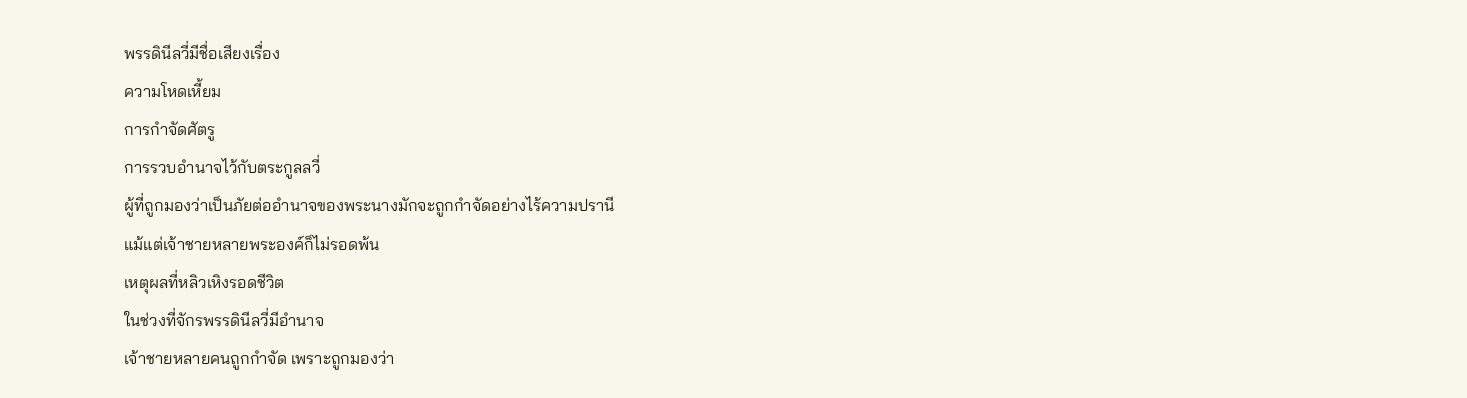พรรดินีลวี่มีชื่อเสียงเรื่อง
ความโหดเหี้ยม
การกำจัดศัตรู
การรวบอำนาจไว้กับตระกูลลวี่
ผู้ที่ถูกมองว่าเป็นภัยต่ออำนาจของพระนางมักจะถูกกำจัดอย่างไร้ความปรานี
แม้แต่เจ้าชายหลายพระองค์ก็ไม่รอดพ้น
เหตุผลที่หลิวเหิงรอดชีวิต
ในช่วงที่จักรพรรดินีลวี่มีอำนาจ
เจ้าชายหลายคนถูกกำจัด เพราะถูกมองว่า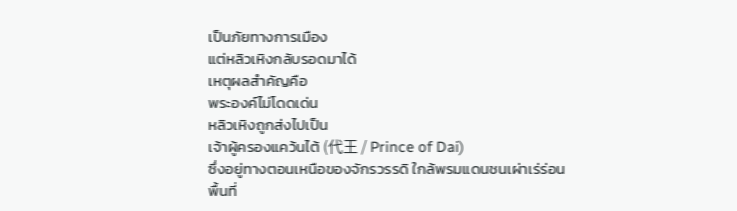เป็นภัยทางการเมือง
แต่หลิวเหิงกลับรอดมาได้
เหตุผลสำคัญคือ
พระองค์ไม่โดดเด่น
หลิวเหิงถูกส่งไปเป็น
เจ้าผู้ครองแคว้นไต้ (代王 / Prince of Dai)
ซึ่งอยู่ทางตอนเหนือของจักรวรรดิ ใกล้พรมแดนชนเผ่าเร่ร่อน
พื้นที่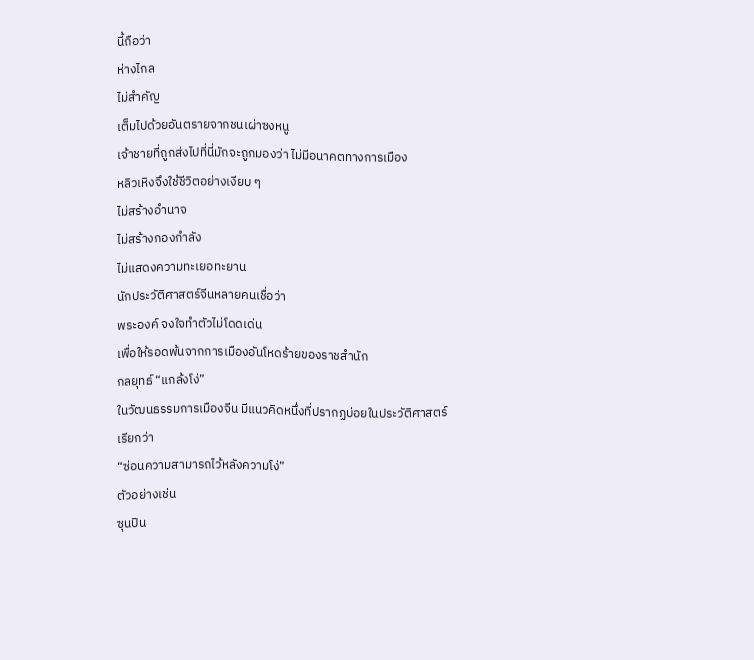นี้ถือว่า
ห่างไกล
ไม่สำคัญ
เต็มไปด้วยอันตรายจากชนเผ่าซงหนู
เจ้าชายที่ถูกส่งไปที่นี่มักจะถูกมองว่า ไม่มีอนาคตทางการเมือง
หลิวเหิงจึงใช้ชีวิตอย่างเงียบ ๆ
ไม่สร้างอำนาจ
ไม่สร้างกองกำลัง
ไม่แสดงความทะเยอทะยาน
นักประวัติศาสตร์จีนหลายคนเชื่อว่า
พระองค์ จงใจทำตัวไม่โดดเด่น
เพื่อให้รอดพ้นจากการเมืองอันโหดร้ายของราชสำนัก
กลยุทธ์ “แกล้งโง่”
ในวัฒนธรรมการเมืองจีน มีแนวคิดหนึ่งที่ปรากฏบ่อยในประวัติศาสตร์
เรียกว่า
“ซ่อนความสามารถไว้หลังความโง่”
ตัวอย่างเช่น
ซุนปิน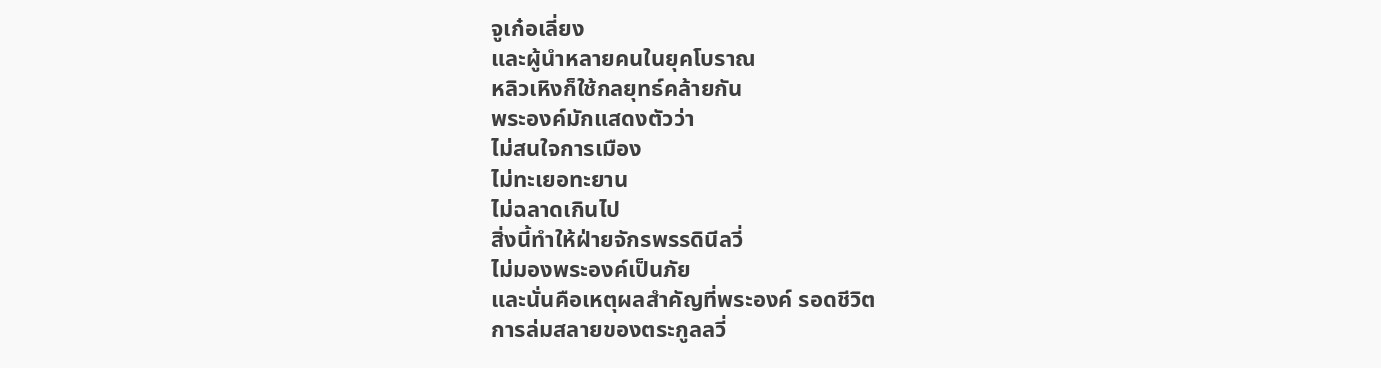จูเก๋อเลี่ยง
และผู้นำหลายคนในยุคโบราณ
หลิวเหิงก็ใช้กลยุทธ์คล้ายกัน
พระองค์มักแสดงตัวว่า
ไม่สนใจการเมือง
ไม่ทะเยอทะยาน
ไม่ฉลาดเกินไป
สิ่งนี้ทำให้ฝ่ายจักรพรรดินีลวี่
ไม่มองพระองค์เป็นภัย
และนั่นคือเหตุผลสำคัญที่พระองค์ รอดชีวิต
การล่มสลายของตระกูลลวี่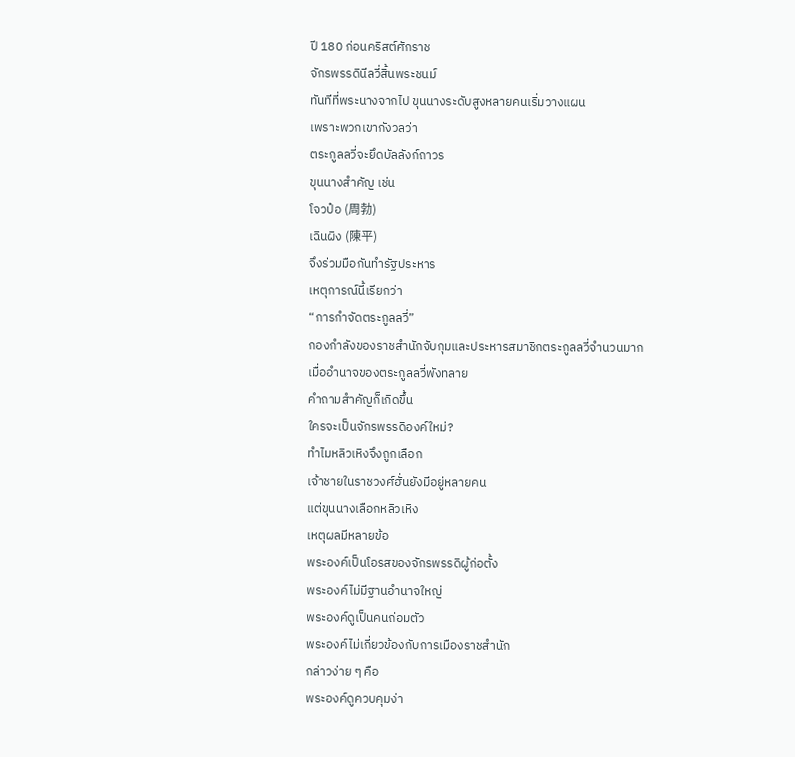ปี 180 ก่อนคริสต์ศักราช
จักรพรรดินีลวี่สิ้นพระชนม์
ทันทีที่พระนางจากไป ขุนนางระดับสูงหลายคนเริ่มวางแผน
เพราะพวกเขากังวลว่า
ตระกูลลวี่จะยึดบัลลังก์ถาวร
ขุนนางสำคัญ เช่น
โจวป๋อ (周勃)
เฉินผิง (陳平)
จึงร่วมมือกันทำรัฐประหาร
เหตุการณ์นี้เรียกว่า
“การกำจัดตระกูลลวี่”
กองกำลังของราชสำนักจับกุมและประหารสมาชิกตระกูลลวี่จำนวนมาก
เมื่ออำนาจของตระกูลลวี่พังทลาย
คำถามสำคัญก็เกิดขึ้น
ใครจะเป็นจักรพรรดิองค์ใหม่?
ทำไมหลิวเหิงจึงถูกเลือก
เจ้าชายในราชวงศ์ฮั่นยังมีอยู่หลายคน
แต่ขุนนางเลือกหลิวเหิง
เหตุผลมีหลายข้อ
พระองค์เป็นโอรสของจักรพรรดิผู้ก่อตั้ง
พระองค์ไม่มีฐานอำนาจใหญ่
พระองค์ดูเป็นคนถ่อมตัว
พระองค์ไม่เกี่ยวข้องกับการเมืองราชสำนัก
กล่าวง่าย ๆ คือ
พระองค์ดูควบคุมง่า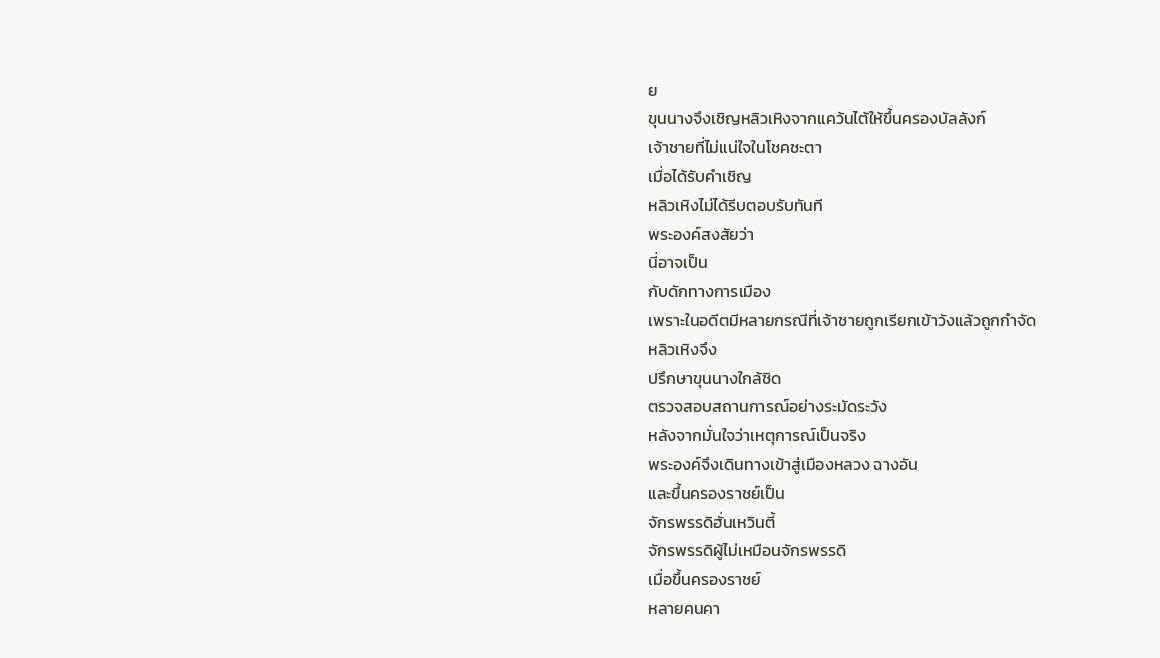ย
ขุนนางจึงเชิญหลิวเหิงจากแคว้นไต้ให้ขึ้นครองบัลลังก์
เจ้าชายที่ไม่แน่ใจในโชคชะตา
เมื่อได้รับคำเชิญ
หลิวเหิงไม่ได้รีบตอบรับทันที
พระองค์สงสัยว่า
นี่อาจเป็น
กับดักทางการเมือง
เพราะในอดีตมีหลายกรณีที่เจ้าชายถูกเรียกเข้าวังแล้วถูกกำจัด
หลิวเหิงจึง
ปรึกษาขุนนางใกล้ชิด
ตรวจสอบสถานการณ์อย่างระมัดระวัง
หลังจากมั่นใจว่าเหตุการณ์เป็นจริง
พระองค์จึงเดินทางเข้าสู่เมืองหลวง ฉางอัน
และขึ้นครองราชย์เป็น
จักรพรรดิฮั่นเหวินตี้
จักรพรรดิผู้ไม่เหมือนจักรพรรดิ
เมื่อขึ้นครองราชย์
หลายคนคา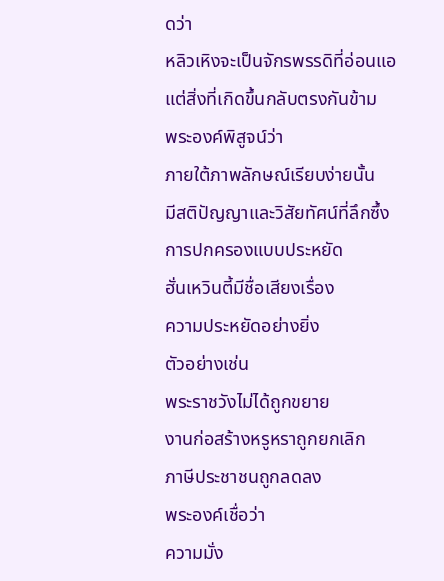ดว่า
หลิวเหิงจะเป็นจักรพรรดิที่อ่อนแอ
แต่สิ่งที่เกิดขึ้นกลับตรงกันข้าม
พระองค์พิสูจน์ว่า
ภายใต้ภาพลักษณ์เรียบง่ายนั้น
มีสติปัญญาและวิสัยทัศน์ที่ลึกซึ้ง
การปกครองแบบประหยัด
ฮั่นเหวินตี้มีชื่อเสียงเรื่อง
ความประหยัดอย่างยิ่ง
ตัวอย่างเช่น
พระราชวังไม่ได้ถูกขยาย
งานก่อสร้างหรูหราถูกยกเลิก
ภาษีประชาชนถูกลดลง
พระองค์เชื่อว่า
ความมั่ง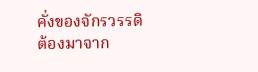คั่งของจักรวรรดิ
ต้องมาจาก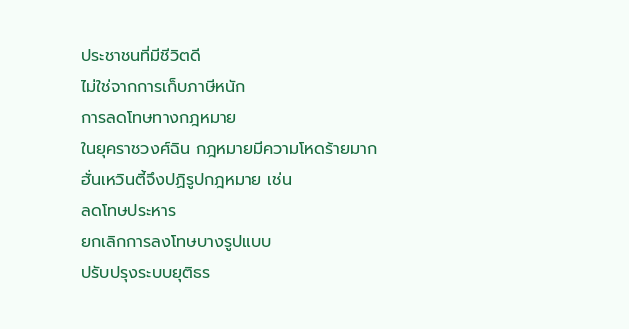ประชาชนที่มีชีวิตดี
ไม่ใช่จากการเก็บภาษีหนัก
การลดโทษทางกฎหมาย
ในยุคราชวงศ์ฉิน กฎหมายมีความโหดร้ายมาก
ฮั่นเหวินตี้จึงปฏิรูปกฎหมาย เช่น
ลดโทษประหาร
ยกเลิกการลงโทษบางรูปแบบ
ปรับปรุงระบบยุติธร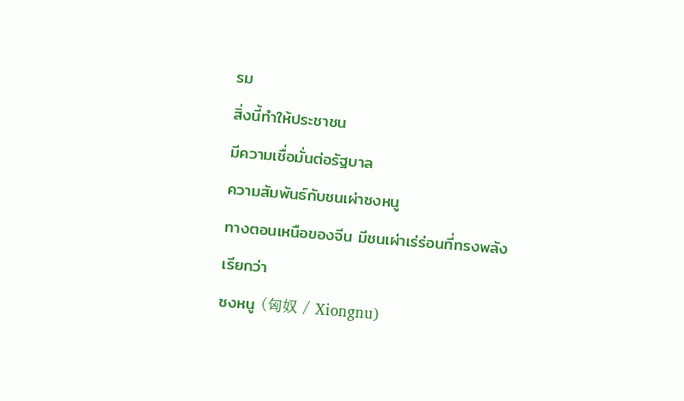รม
สิ่งนี้ทำให้ประชาชน
มีความเชื่อมั่นต่อรัฐบาล
ความสัมพันธ์กับชนเผ่าซงหนู
ทางตอนเหนือของจีน มีชนเผ่าเร่ร่อนที่ทรงพลัง
เรียกว่า
ซงหนู (匈奴 / Xiongnu)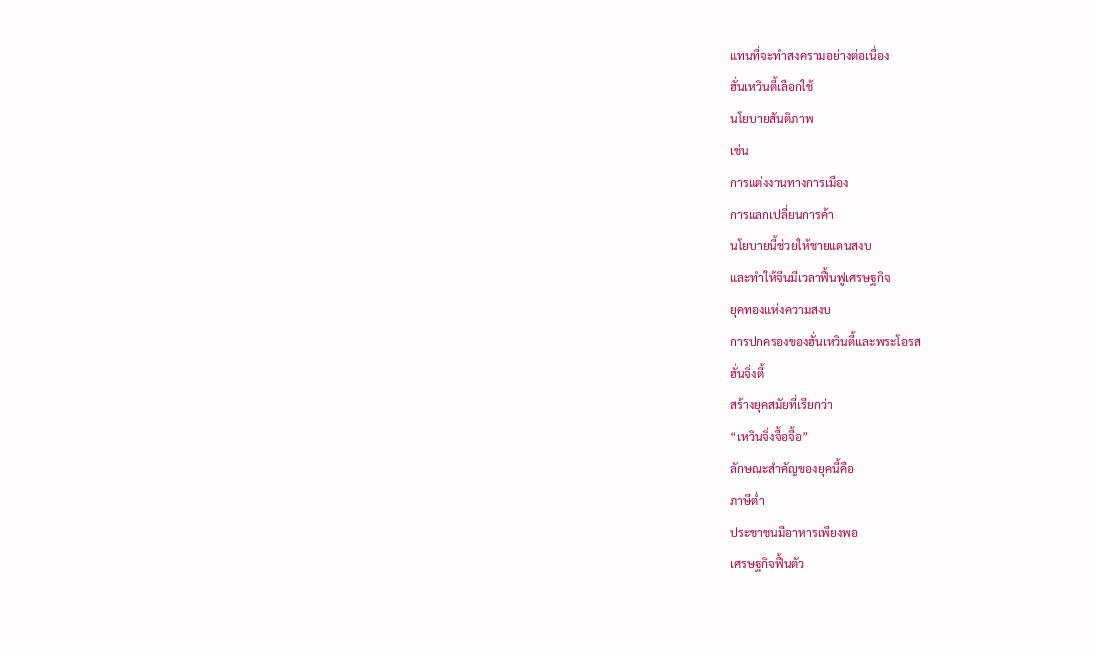แทนที่จะทำสงครามอย่างต่อเนื่อง
ฮั่นเหวินตี้เลือกใช้
นโยบายสันติภาพ
เช่น
การแต่งงานทางการเมือง
การแลกเปลี่ยนการค้า
นโยบายนี้ช่วยให้ชายแดนสงบ
และทำให้จีนมีเวลาฟื้นฟูเศรษฐกิจ
ยุคทองแห่งความสงบ
การปกครองของฮั่นเหวินตี้และพระโอรส
ฮั่นจิ่งตี้
สร้างยุคสมัยที่เรียกว่า
“เหวินจิ่งจื้อจื้อ”
ลักษณะสำคัญของยุคนี้คือ
ภาษีต่ำ
ประชาชนมีอาหารเพียงพอ
เศรษฐกิจฟื้นตัว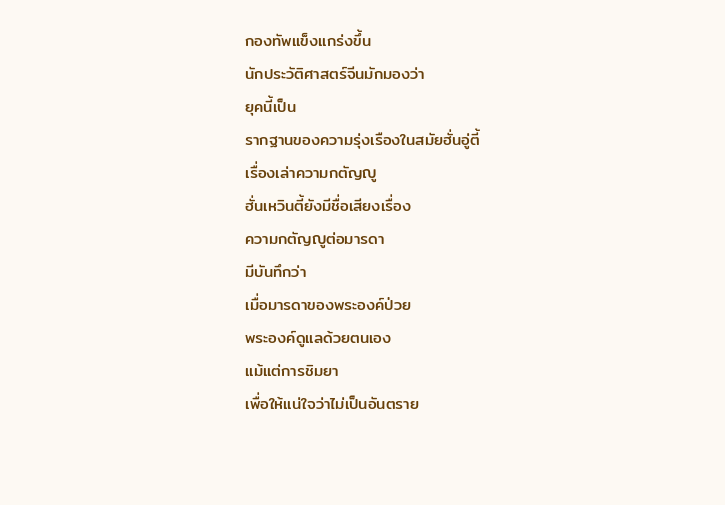กองทัพแข็งแกร่งขึ้น
นักประวัติศาสตร์จีนมักมองว่า
ยุคนี้เป็น
รากฐานของความรุ่งเรืองในสมัยฮั่นอู่ตี้
เรื่องเล่าความกตัญญู
ฮั่นเหวินตี้ยังมีชื่อเสียงเรื่อง
ความกตัญญูต่อมารดา
มีบันทึกว่า
เมื่อมารดาของพระองค์ป่วย
พระองค์ดูแลด้วยตนเอง
แม้แต่การชิมยา
เพื่อให้แน่ใจว่าไม่เป็นอันตราย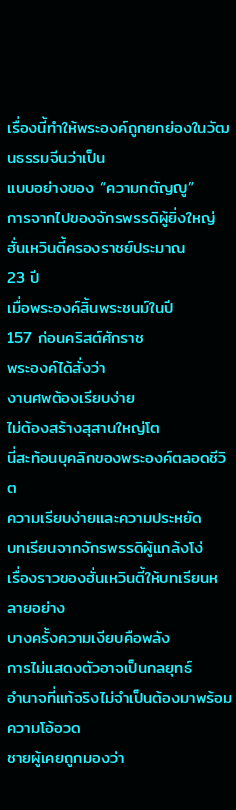เรื่องนี้ทำให้พระองค์ถูกยกย่องในวัฒนธรรมจีนว่าเป็น
แบบอย่างของ “ความกตัญญู”
การจากไปของจักรพรรดิผู้ยิ่งใหญ่
ฮั่นเหวินตี้ครองราชย์ประมาณ
23 ปี
เมื่อพระองค์สิ้นพระชนม์ในปี
157 ก่อนคริสต์ศักราช
พระองค์ได้สั่งว่า
งานศพต้องเรียบง่าย
ไม่ต้องสร้างสุสานใหญ่โต
นี่สะท้อนบุคลิกของพระองค์ตลอดชีวิต
ความเรียบง่ายและความประหยัด
บทเรียนจากจักรพรรดิผู้แกล้งโง่
เรื่องราวของฮั่นเหวินตี้ให้บทเรียนหลายอย่าง
บางครั้งความเงียบคือพลัง
การไม่แสดงตัวอาจเป็นกลยุทธ์
อำนาจที่แท้จริงไม่จำเป็นต้องมาพร้อมความโอ้อวด
ชายผู้เคยถูกมองว่า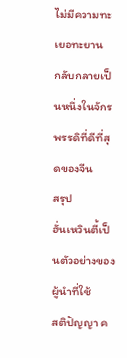ไม่มีความทะเยอทะยาน
กลับกลายเป็นหนึ่งในจักรพรรดิที่ดีที่สุดของจีน
สรุป
ฮั่นเหวินตี้เป็นตัวอย่างของผู้นำที่ใช้
สติปัญญา ค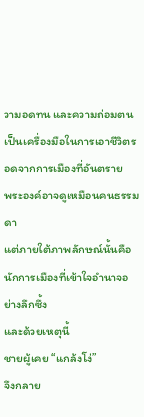วามอดทน และความถ่อมตน
เป็นเครื่องมือในการเอาชีวิตรอดจากการเมืองที่อันตราย
พระองค์อาจดูเหมือนคนธรรมดา
แต่ภายใต้ภาพลักษณ์นั้นคือ
นักการเมืองที่เข้าใจอำนาจอย่างลึกซึ้ง
และด้วยเหตุนี้
ชายผู้เคย “แกล้งโง่”
จึงกลาย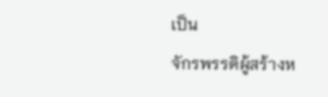เป็น
จักรพรรดิผู้สร้างห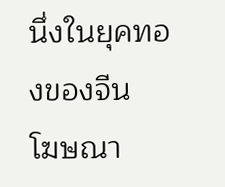นึ่งในยุคทองของจีน
โฆษณา